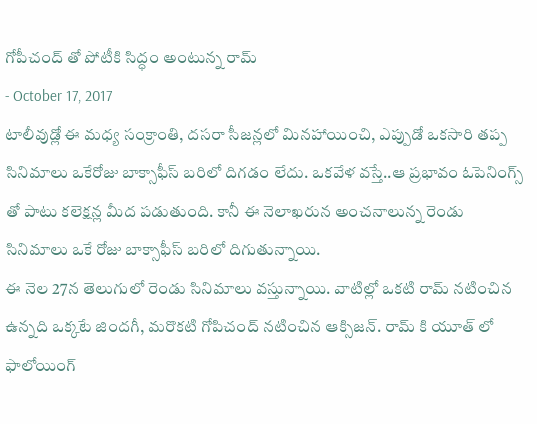గోపీచంద్ తో పోటీకి సిద్ధం అంటున్న రామ్
- October 17, 2017
టాలీవుడ్లో ఈ మధ్య సంక్రాంతి, దసరా సీజన్లలో మినహాయించి, ఎప్పుడో ఒకసారి తప్ప సినిమాలు ఒకేరోజు బాక్సాఫీస్ బరిలో దిగడం లేదు. ఒకవేళ వస్తే..ఆ ప్రభావం ఓపెనింగ్స్ తో పాటు కలెక్షన్ల మీద పడుతుంది. కానీ ఈ నెలాఖరున అంచనాలున్న రెండు సినిమాలు ఒకే రోజు బాక్సాఫీస్ బరిలో దిగుతున్నాయి.
ఈ నెల 27న తెలుగులో రెండు సినిమాలు వస్తున్నాయి. వాటిల్లో ఒకటి రామ్ నటించిన ఉన్నది ఒక్కటే జిందగీ, మరొకటి గోపిచంద్ నటించిన ఆక్సిజన్. రామ్ కి యూత్ లో ఫాలోయింగ్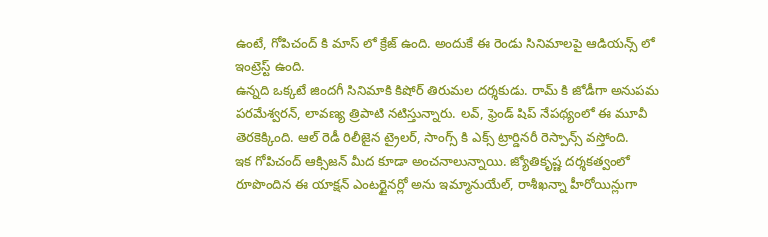ఉంటే, గోపిచంద్ కి మాస్ లో క్రేజ్ ఉంది. అందుకే ఈ రెండు సినిమాలపై ఆడియన్స్ లో ఇంట్రెస్ట్ ఉంది.
ఉన్నది ఒక్కటే జిందగీ సినిమాకి కిషోర్ తిరుమల దర్శకుడు. రామ్ కి జోడీగా అనుపమ పరమేశ్వరన్, లావణ్య త్రిపాటి నటిస్తున్నారు. లవ్, ఫ్రెండ్ షిప్ నేపథ్యంలో ఈ మూవీ తెరకెక్కింది. ఆల్ రెడీ రిలీజైన ట్రైలర్, సాంగ్స్ కి ఎక్స్ ట్రార్డినరీ రెస్పాన్స్ వస్తోంది.
ఇక గోపిచంద్ ఆక్సిజన్ మీద కూడా అంచనాలున్నాయి. జ్యోతికృష్ణ దర్శకత్వంలో రూపొందిన ఈ యాక్షన్ ఎంటర్టైనర్లో అను ఇమ్మానుయేల్, రాశీఖన్నా హీరోయిన్లుగా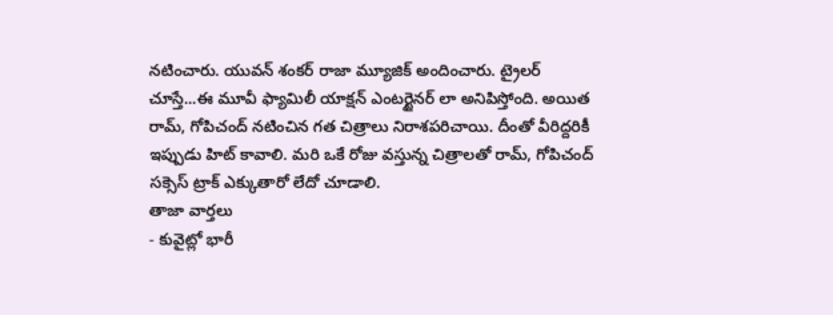నటించారు. యువన్ శంకర్ రాజా మ్యూజిక్ అందించారు. ట్రైలర్ చూస్తే...ఈ మూవీ ఫ్యామిలీ యాక్షన్ ఎంటర్టైనర్ లా అనిపిస్తోంది. అయిత రామ్, గోపిచంద్ నటించిన గత చిత్రాలు నిరాశపరిచాయి. దీంతో వీరిద్దరికీ ఇప్పుడు హిట్ కావాలి. మరి ఒకే రోజు వస్తున్న చిత్రాలతో రామ్, గోపిచంద్ సక్సెస్ ట్రాక్ ఎక్కుతారో లేదో చూడాలి.
తాజా వార్తలు
- కువైట్లో భారీ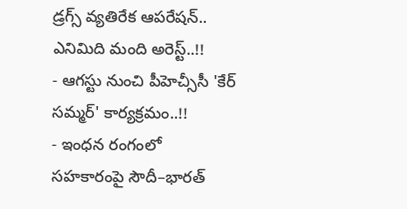డ్రగ్స్ వ్యతిరేక ఆపరేషన్.. ఎనిమిది మంది అరెస్ట్..!!
- ఆగస్టు నుంచి పీహెచ్సీసీ 'కేర్ సమ్మర్' కార్యక్రమం..!!
- ఇంధన రంగంలో సహకారంపై సౌదీ–భారత్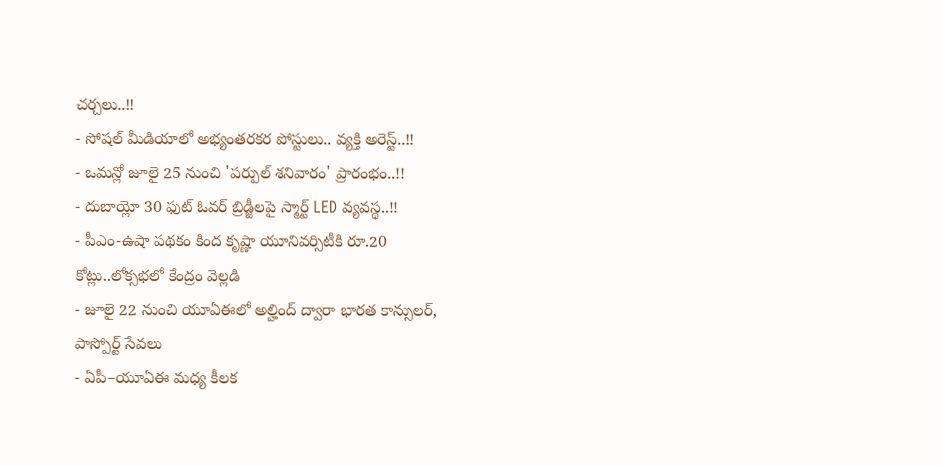చర్చలు..!!
- సోషల్ మీడియాలో అభ్యంతరకర పోస్టులు.. వ్యక్తి అరెస్ట్..!!
- ఒమన్లో జూలై 25 నుంచి 'పర్పుల్ శనివారం' ప్రారంభం..!!
- దుబాయ్లో 30 ఫుట్ ఓవర్ బ్రిడ్జీలపై స్మార్ట్ LED వ్యవస్థ..!!
- పీఎం-ఉషా పథకం కింద కృష్ణా యూనివర్సిటీకి రూ.20 కోట్లు..లోక్సభలో కేంద్రం వెల్లడి
- జూలై 22 నుంచి యూఏఈలో అల్హింద్ ద్వారా భారత కాన్సులర్, పాస్పోర్ట్ సేవలు
- ఏపీ–యూఏఈ మధ్య కీలక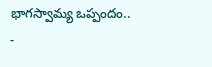భాగస్వామ్య ఒప్పందం..
-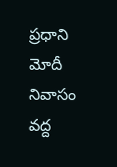ప్రధాని మోదీ నివాసం వద్ద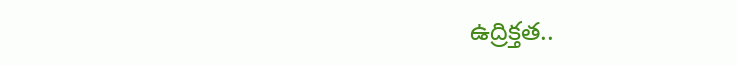ఉద్రిక్తత..